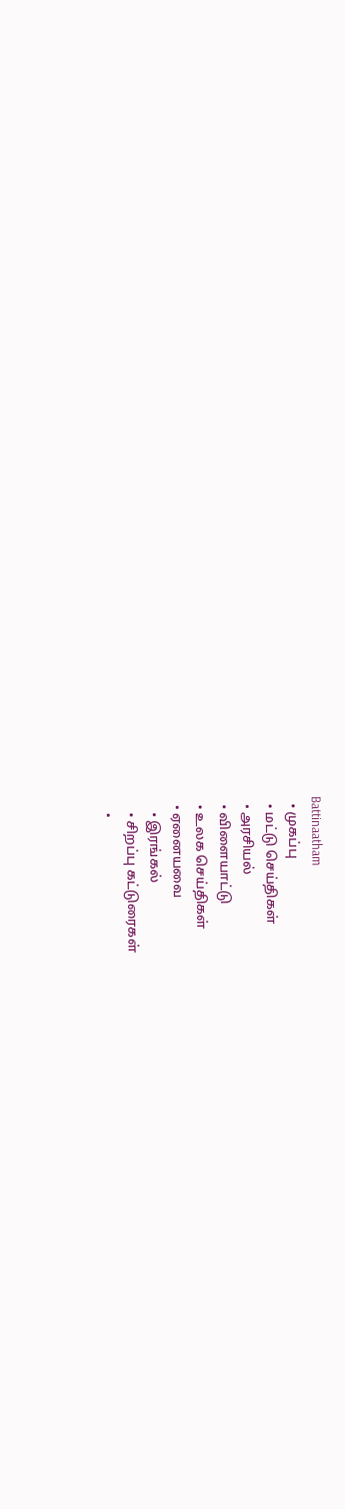Battinaatham
  • முகப்பு
  • மட்டு செய்திகள்
  • அரசியல்
  • விளையாட்டு
  • உலக செய்திகள்
  • ஏனையவை
    • இரங்கல்
    • சிறப்பு கட்டுரைகள்
    •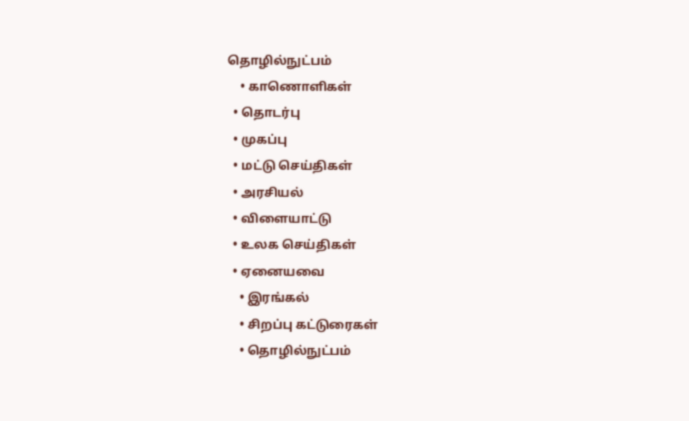தொழில்நுட்பம்
    • காணொளிகள்
  • தொடர்பு
  • முகப்பு
  • மட்டு செய்திகள்
  • அரசியல்
  • விளையாட்டு
  • உலக செய்திகள்
  • ஏனையவை
    • இரங்கல்
    • சிறப்பு கட்டுரைகள்
    • தொழில்நுட்பம்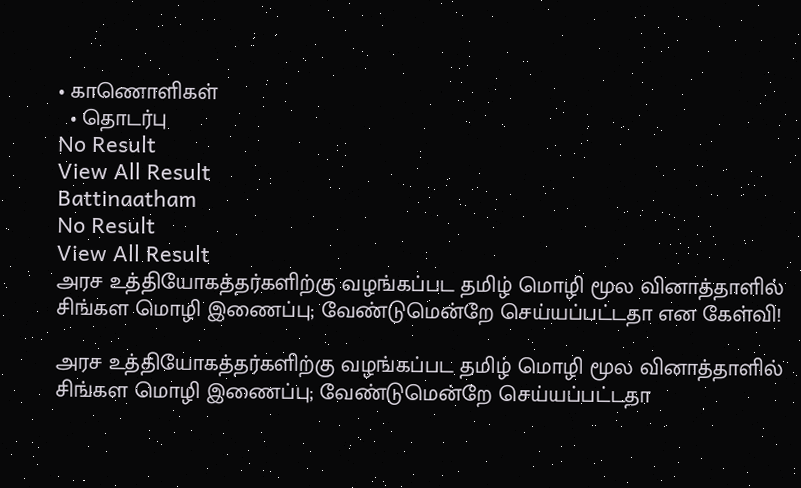• காணொளிகள்
  • தொடர்பு
No Result
View All Result
Battinaatham
No Result
View All Result
அரச உத்தியோகத்தர்களிற்கு வழங்கப்பட தமிழ் மொழி மூல வினாத்தாளில் சிங்கள மொழி இணைப்பு; வேண்டுமென்றே செய்யப்பட்டதா என கேள்வி!

அரச உத்தியோகத்தர்களிற்கு வழங்கப்பட தமிழ் மொழி மூல வினாத்தாளில் சிங்கள மொழி இணைப்பு; வேண்டுமென்றே செய்யப்பட்டதா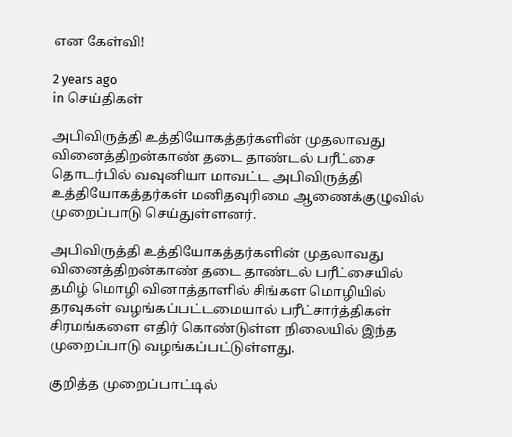என கேள்வி!

2 years ago
in செய்திகள்

அபிவிருத்தி உத்தியோகத்தர்களின் முதலாவது வினைத்திறன்காண் தடை தாண்டல் பரீட்சை தொடர்பில் வவுனியா மாவட்ட அபிவிருத்தி உத்தியோகத்தர்கள் மனிதவுரிமை ஆணைக்குழுவில் முறைப்பாடு செய்துள்ளனர்.

அபிவிருத்தி உத்தியோகத்தர்களின் முதலாவது வினைத்திறன்காண் தடை தாண்டல் பரீட்சையில் தமிழ் மொழி வினாத்தாளில் சிங்கள மொழியில் தரவுகள் வழங்கப்பட்டமையால் பரீட்சார்த்திகள் சிரமங்களை எதிர் கொண்டுள்ள நிலையில் இந்த முறைப்பாடு வழங்கப்பட்டுள்ளது.

குறித்த முறைப்பாட்டில்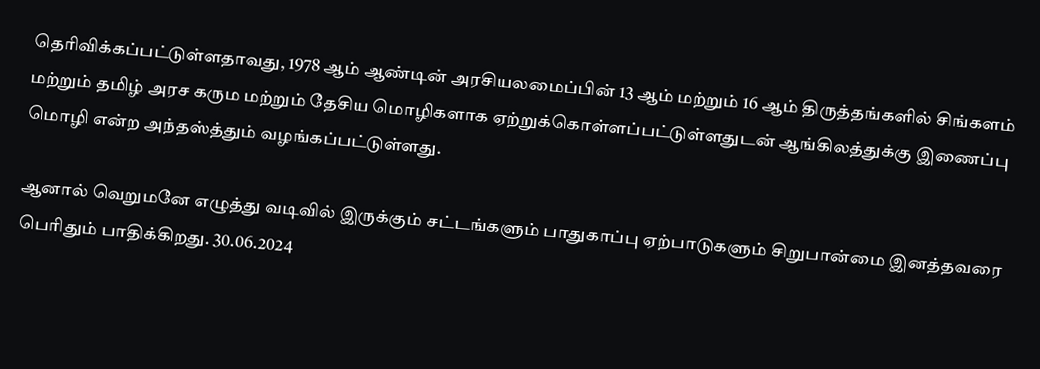தெரிவிக்கப்பட்டுள்ளதாவது, 1978 ஆம் ஆண்டின் அரசியலமைப்பின் 13 ஆம் மற்றும் 16 ஆம் திருத்தங்களில் சிங்களம் மற்றும் தமிழ் அரச கரும மற்றும் தேசிய மொழிகளாக ஏற்றுக்கொள்ளப்பட்டுள்ளதுடன் ஆங்கிலத்துக்கு இணைப்பு மொழி என்ற அந்தஸ்த்தும் வழங்கப்பட்டுள்ளது.

ஆனால் வெறுமனே எழுத்து வடிவில் இருக்கும் சட்டங்களும் பாதுகாப்பு ஏற்பாடுகளும் சிறுபான்மை இனத்தவரை பெரிதும் பாதிக்கிறது. 30.06.2024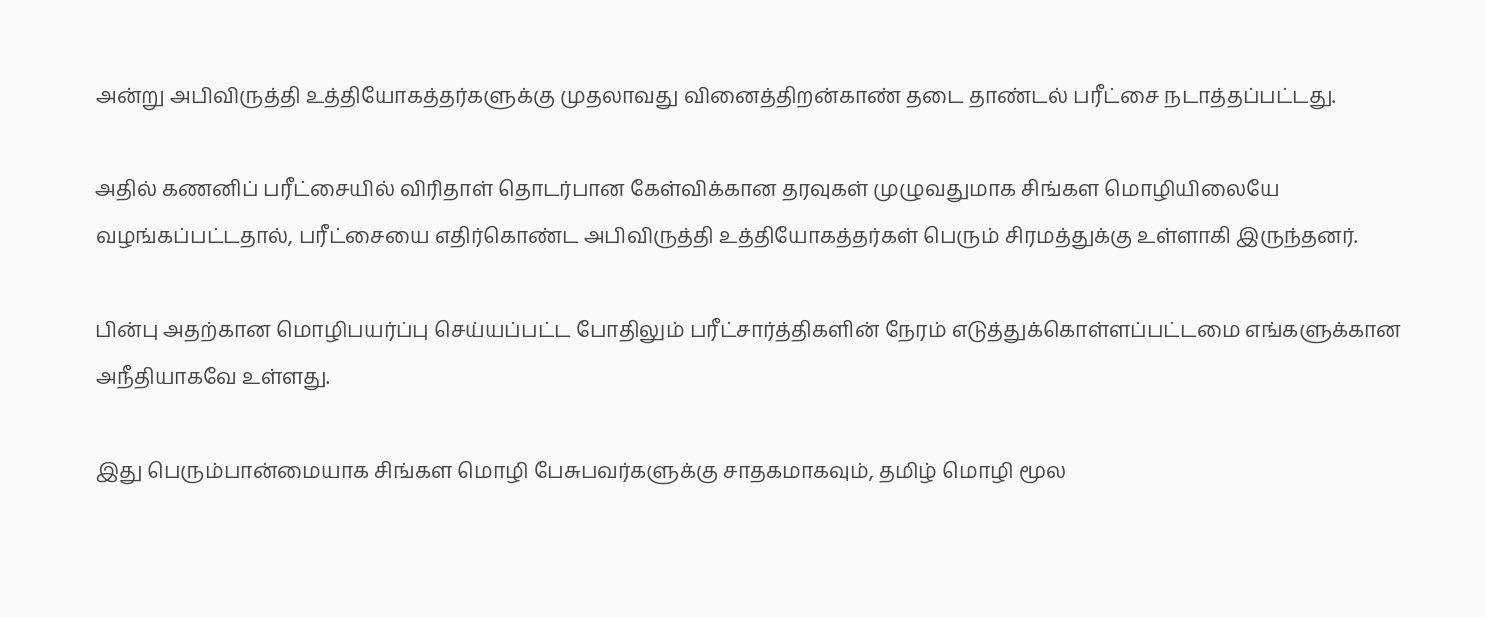அன்று அபிவிருத்தி உத்தியோகத்தர்களுக்கு முதலாவது வினைத்திறன்காண் தடை தாண்டல் பரீட்சை நடாத்தப்பட்டது.

அதில் கணனிப் பரீட்சையில் விரிதாள் தொடர்பான கேள்விக்கான தரவுகள் முழுவதுமாக சிங்கள மொழியிலையே வழங்கப்பட்டதால், பரீட்சையை எதிர்கொண்ட அபிவிருத்தி உத்தியோகத்தர்கள் பெரும் சிரமத்துக்கு உள்ளாகி இருந்தனர்.

பின்பு அதற்கான மொழிபயர்ப்பு செய்யப்பட்ட போதிலும் பரீட்சார்த்திகளின் நேரம் எடுத்துக்கொள்ளப்பட்டமை எங்களுக்கான அநீதியாகவே உள்ளது.

இது பெரும்பான்மையாக சிங்கள மொழி பேசுபவர்களுக்கு சாதகமாகவும், தமிழ் மொழி மூல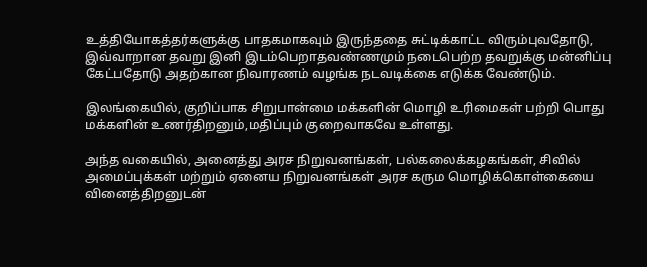உத்தியோகத்தர்களுக்கு பாதகமாகவும் இருந்ததை சுட்டிக்காட்ட விரும்புவதோடு, இவ்வாறான தவறு இனி இடம்பெறாதவண்ணமும் நடைபெற்ற தவறுக்கு மன்னிப்பு கேட்பதோடு அதற்கான நிவாரணம் வழங்க நடவடிக்கை எடுக்க வேண்டும்.

இலங்கையில், குறிப்பாக சிறுபான்மை மக்களின் மொழி உரிமைகள் பற்றி பொது மக்களின் உணர்திறனும்,மதிப்பும் குறைவாகவே உள்ளது.

அந்த வகையில், அனைத்து அரச நிறுவனங்கள், பல்கலைக்கழகங்கள், சிவில் அமைப்புக்கள் மற்றும் ஏனைய நிறுவனங்கள் அரச கரும மொழிக்கொள்கையை வினைத்திறனுடன்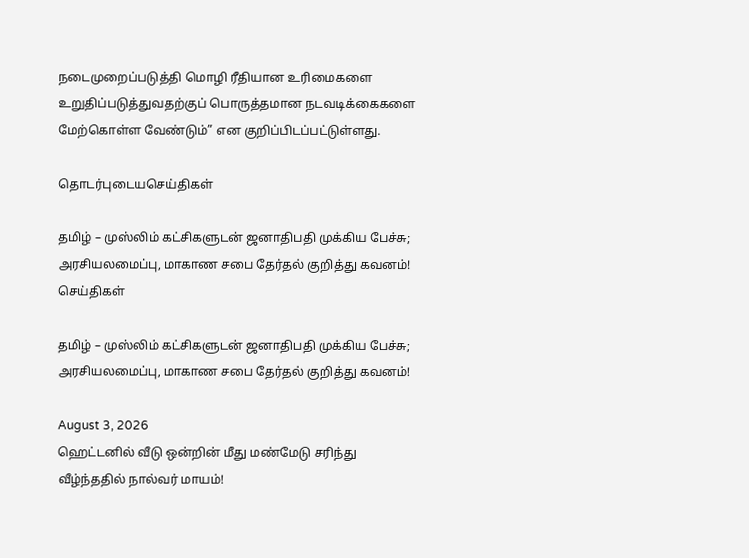நடைமுறைப்படுத்தி மொழி ரீதியான உரிமைகளை உறுதிப்படுத்துவதற்குப் பொருத்தமான நடவடிக்கைகளை மேற்கொள்ள வேண்டும்” என குறிப்பிடப்பட்டுள்ளது.

தொடர்புடையசெய்திகள்

தமிழ் – முஸ்லிம் கட்சிகளுடன் ஜனாதிபதி முக்கிய பேச்சு; அரசியலமைப்பு, மாகாண சபை தேர்தல் குறித்து கவனம்!
செய்திகள்

தமிழ் – முஸ்லிம் கட்சிகளுடன் ஜனாதிபதி முக்கிய பேச்சு; அரசியலமைப்பு, மாகாண சபை தேர்தல் குறித்து கவனம்!

August 3, 2026
ஹெட்டனில் வீடு ஒன்றின் மீது மண்மேடு சரிந்து வீழ்ந்ததில் நால்வர் மாயம்!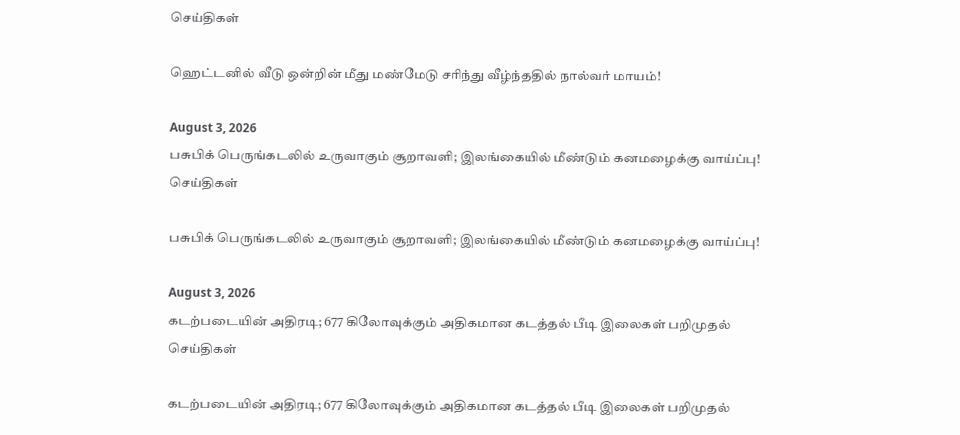செய்திகள்

ஹெட்டனில் வீடு ஒன்றின் மீது மண்மேடு சரிந்து வீழ்ந்ததில் நால்வர் மாயம்!

August 3, 2026
பசுபிக் பெருங்கடலில் உருவாகும் சூறாவளி; இலங்கையில் மீண்டும் கனமழைக்கு வாய்ப்பு!
செய்திகள்

பசுபிக் பெருங்கடலில் உருவாகும் சூறாவளி; இலங்கையில் மீண்டும் கனமழைக்கு வாய்ப்பு!

August 3, 2026
கடற்படையின் அதிரடி; 677 கிலோவுக்கும் அதிகமான கடத்தல் பீடி இலைகள் பறிமுதல்
செய்திகள்

கடற்படையின் அதிரடி; 677 கிலோவுக்கும் அதிகமான கடத்தல் பீடி இலைகள் பறிமுதல்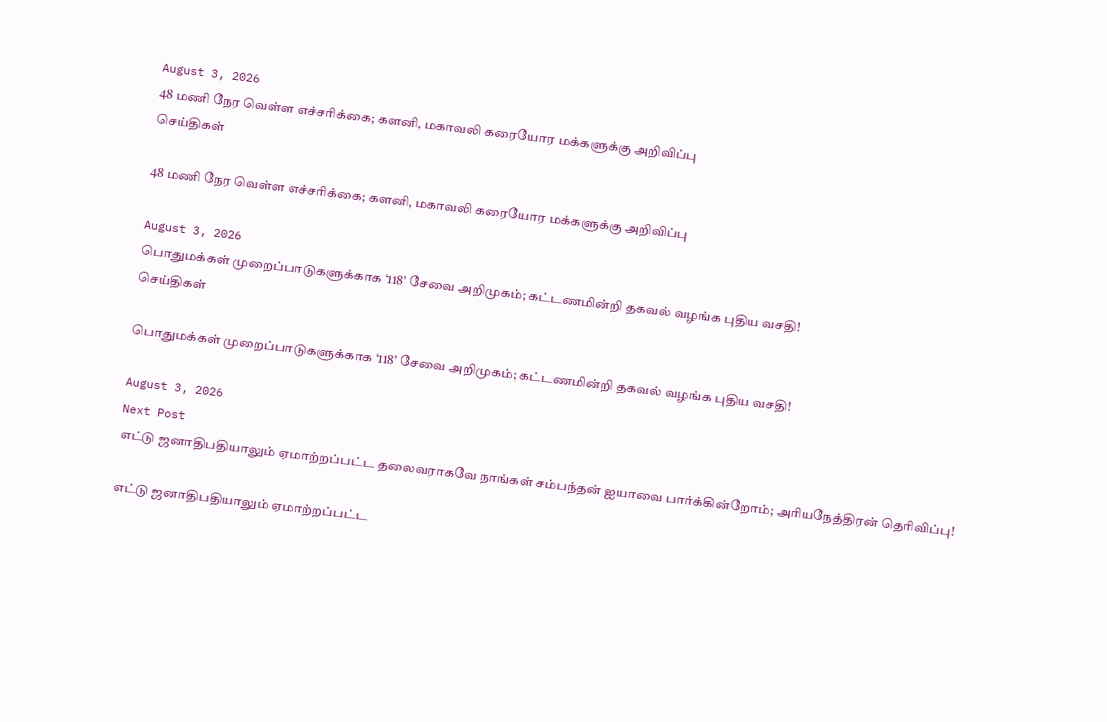August 3, 2026
48 மணி நேர வெள்ள எச்சரிக்கை; களனி, மகாவலி கரையோர மக்களுக்கு அறிவிப்பு
செய்திகள்

48 மணி நேர வெள்ள எச்சரிக்கை; களனி, மகாவலி கரையோர மக்களுக்கு அறிவிப்பு

August 3, 2026
பொதுமக்கள் முறைப்பாடுகளுக்காக ‘118’ சேவை அறிமுகம்; கட்டணமின்றி தகவல் வழங்க புதிய வசதி!
செய்திகள்

பொதுமக்கள் முறைப்பாடுகளுக்காக ‘118’ சேவை அறிமுகம்; கட்டணமின்றி தகவல் வழங்க புதிய வசதி!

August 3, 2026
Next Post
எட்டு ஜனாதிபதியாலும் ஏமாற்றப்பட்ட தலைவராகவே நாங்கள் சம்பந்தன் ஐயாவை பார்க்கின்றோம்; அரியநேத்திரன் தெரிவிப்பு!

எட்டு ஜனாதிபதியாலும் ஏமாற்றப்பட்ட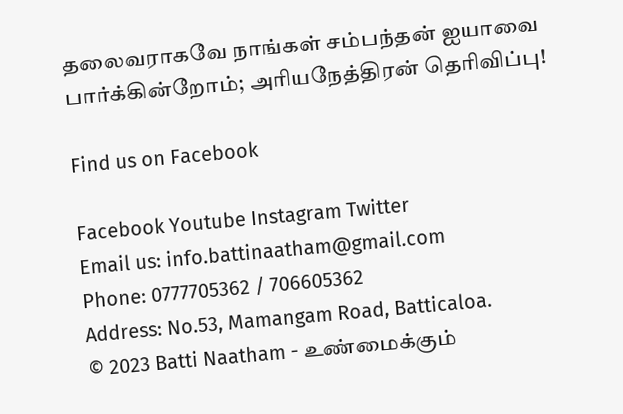தலைவராகவே நாங்கள் சம்பந்தன் ஐயாவை பார்க்கின்றோம்; அரியநேத்திரன் தெரிவிப்பு!

Find us on Facebook

Facebook Youtube Instagram Twitter
Email us: info.battinaatham@gmail.com
Phone: 0777705362 / 706605362
Address: No.53, Mamangam Road, Batticaloa.
© 2023 Batti Naatham - உண்மைக்கும்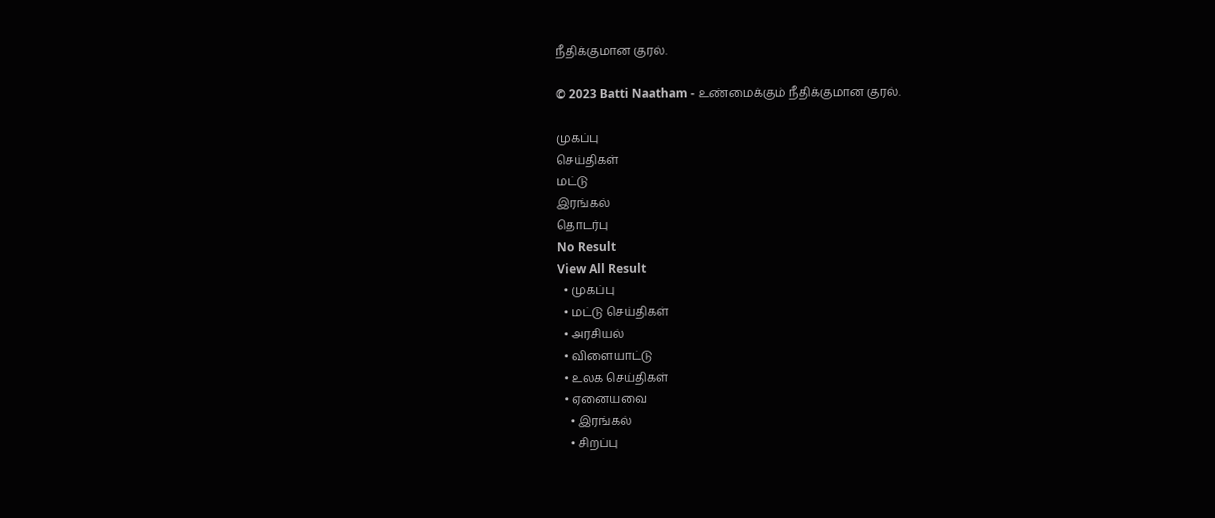நீதிக்குமான குரல்.

© 2023 Batti Naatham - உண்மைக்கும் நீதிக்குமான குரல்.

முகப்பு
செய்திகள்
மட்டு
இரங்கல்
தொடர்பு
No Result
View All Result
  • முகப்பு
  • மட்டு செய்திகள்
  • அரசியல்
  • விளையாட்டு
  • உலக செய்திகள்
  • ஏனையவை
    • இரங்கல்
    • சிறப்பு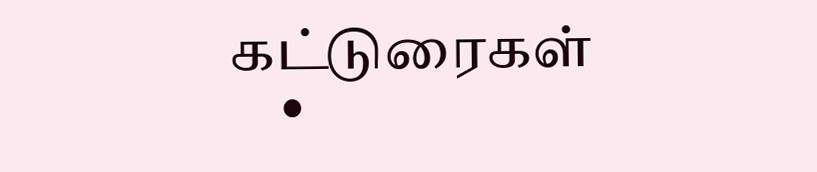கட்டுரைகள்
    •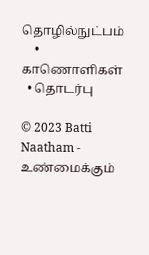தொழில்நுட்பம்
    • காணொளிகள்
  • தொடர்பு

© 2023 Batti Naatham - உண்மைக்கும்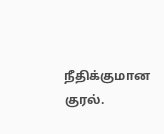நீதிக்குமான குரல்.